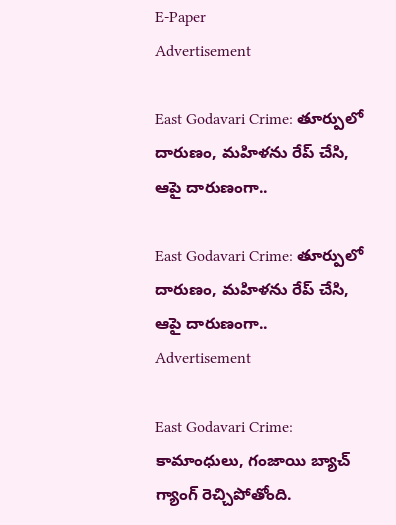E-Paper
Advertisement

East Godavari Crime: తూర్పులో దారుణం, మహిళను రేప్ చేసి, ఆపై దారుణంగా..

East Godavari Crime: తూర్పులో దారుణం, మహిళను రేప్ చేసి, ఆపై దారుణంగా..
Advertisement

East Godavari Crime: కామాంధులు, గంజాయి బ్యాచ్ గ్యాంగ్ రెచ్చిపోతోంది.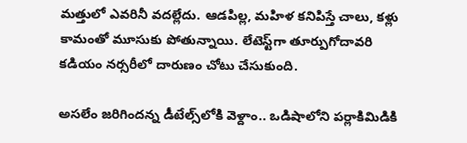మత్తులో ఎవరినీ వదల్లేదు. ఆడపిల్ల, మహిళ కనిపిస్తే చాలు, కళ్లు కామంతో మూసుకు పోతున్నాయి. లేటెస్ట్‌గా తూర్పుగోదావరి కడియం నర్సరీలో దారుణం చోటు చేసుకుంది.

అసలేం జరిగిందన్న డీటేల్స్‌లోకి వెళ్దాం.. ఒడిషాలోని పర్లాకిమిడికి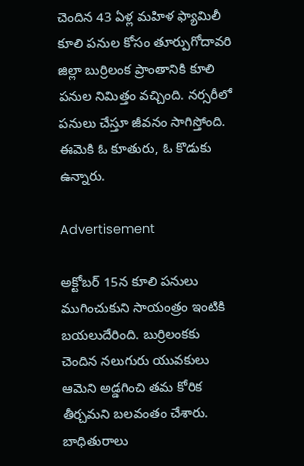చెందిన 43 ఏళ్ల మహిళ ఫ్యామిలీ కూలి పనుల కోసం తూర్పుగోదావరి జిల్లా బుర్రిలంక ప్రాంతానికి కూలి పనుల నిమిత్తం వచ్చింది. నర్సరీలో పనులు చేస్తూ జీవనం సాగిస్తోంది. ఈమెకి ఓ కూతురు, ఓ కొడుకు ఉన్నారు.

Advertisement

అక్టోబర్ 15న కూలి పనులు ముగించుకుని సాయంత్రం ఇంటికి బయలుదేరింది. బుర్రిలంకకు చెందిన నలుగురు యువకులు ఆమెని అడ్డగించి తమ కోరిక తీర్చమని బలవంతం చేశారు. బాధితురాలు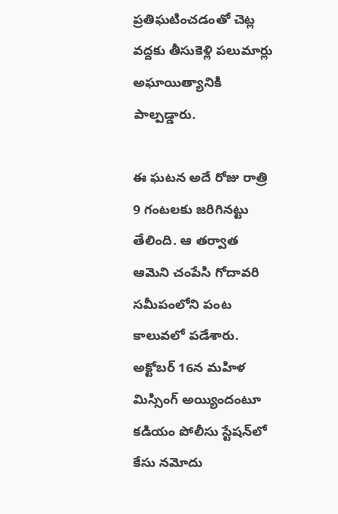ప్రతిఘటించడంతో చెట్ల వద్దకు తీసుకెళ్లి పలుమార్లు అఘాయిత్యానికి పాల్పడ్డారు.

ఈ ఘటన అదే రోజు రాత్రి 9 గంటలకు జరిగినట్టు తేలింది. ఆ తర్వాత ఆమెని చంపేసి గోదావరి సమీపంలోని పంట కాలువలో పడేశారు. అక్టోబర్ 16న మహిళ మిస్సింగ్ అయ్యిందంటూ కడియం పోలీసు స్టేషన్‌లో కేసు నమోదు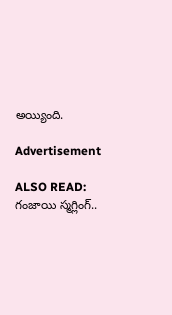అయ్యింది.

Advertisement

ALSO READ: గంజాయి స్మగ్లింగ్..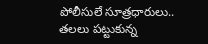పోలీసులే సూత్రధారులు.. తలలు పట్టుకున్న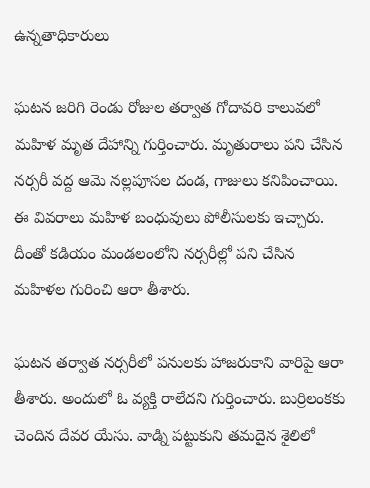ఉన్నతాధికారులు

ఘటన జరిగి రెండు రోజుల తర్వాత గోదావరి కాలువలో మహిళ మృత దేహాన్ని గుర్తించారు. మృతురాలు పని చేసిన నర్సరీ వద్ద ఆమె నల్లపూసల దండ, గాజులు కనిపించాయి. ఈ వివరాలు మహిళ బంధువులు పోలీసులకు ఇచ్చారు. దీంతో కడియం మండలంలోని నర్సరీల్లో పని చేసిన మహిళల గురించి ఆరా తీశారు.

ఘటన తర్వాత నర్సరీలో పనులకు హాజరుకాని వారిపై ఆరా తీశారు. అందులో ఓ వ్యక్తి రాలేదని గుర్తించారు. బుర్రిలంకకు చెందిన దేవర యేసు. వాడ్ని పట్టుకుని తమదైన శైలిలో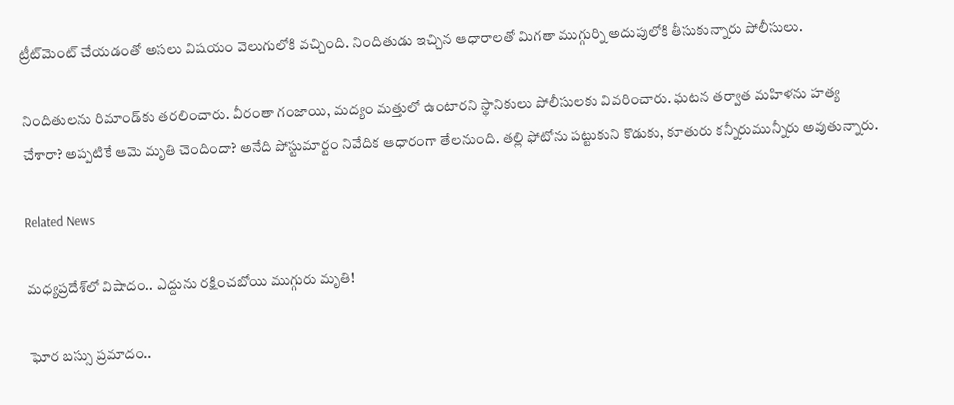ట్రీట్‌మెంట్ చేయడంతో అసలు విషయం వెలుగులోకి వచ్చింది. నిందితుడు ఇచ్చిన ఆధారాలతో మిగతా ముగ్గుర్ని అదుపులోకి తీసుకున్నారు పోలీసులు.

నిందితులను రిమాండ్‌కు తరలించారు. వీరంతా గంజాయి, మద్యం మత్తులో ఉంటారని స్థానికులు పోలీసులకు వివరించారు. ఘటన తర్వాత మహిళను హత్య చేశారా? అప్పటికే ఆమె మృతి చెందిందా? అనేది పోస్టుమార్టం నివేదిక ఆధారంగా తేలనుంది. తల్లి ఫోటోను పట్టుకుని కొడుకు, కూతురు కన్నీరుమున్నీరు అవుతున్నారు.

Related News

మధ్యప్రదేశ్‌లో విషాదం.. ఎద్దును రక్షించబోయి ముగ్గురు మృతి!

ఘోర బస్సు ప్రమాదం..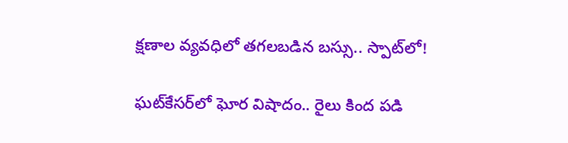క్షణాల వ్యవధిలో తగలబడిన బస్సు.. స్పాట్‌లో!

ఘట్‌కేసర్‌లో ఘోర విషాదం.. రైలు కింద పడి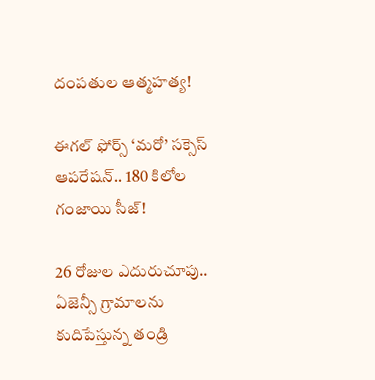దంపతుల ఆత్మహత్య!

ఈగల్ ఫోర్స్ ‘మరో’ సక్సెస్ ఆపరేషన్.. 180 కిలోల గంజాయి సీజ్!

26 రోజుల ఎదురుచూపు.. ఏజెన్సీ గ్రామాలను కుదిపేస్తున్న తండ్రి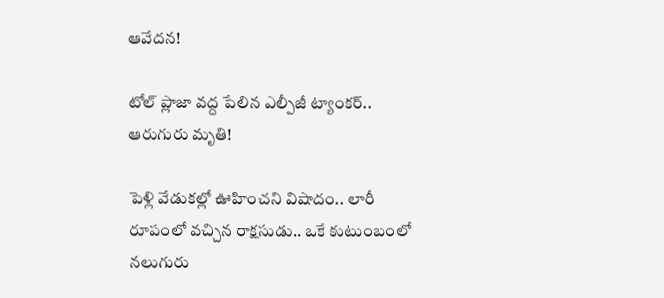ఆవేదన!

టోల్ ప్లాజా వద్ద పేలిన ఎల్పీజీ ట్యాంకర్.. ఆరుగురు మృతి!

పెళ్లి వేడుకల్లో ఊహించని విషాదం.. లారీ రూపంలో వచ్చిన రాక్షసుడు.. ఒకే కుటుంబంలో నలుగురు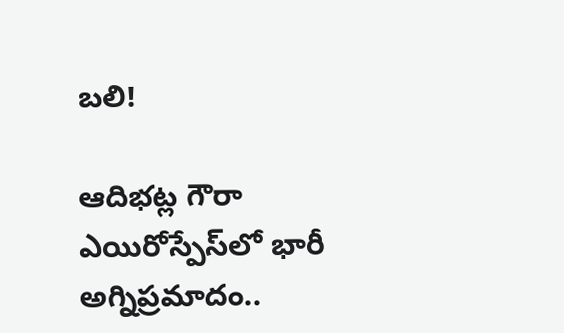బలి!

ఆదిభట్ల గౌరా ఎయిరోస్పేస్‌లో భారీ అగ్నిప్రమాదం..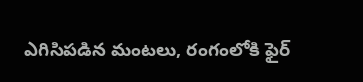ఎగిసిపడిన మంటలు, రంగంలోకి ఫైర్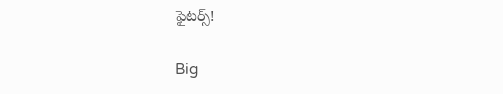ఫైటర్స్!

Big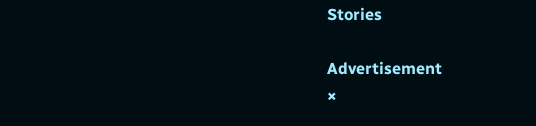Stories

Advertisement
×